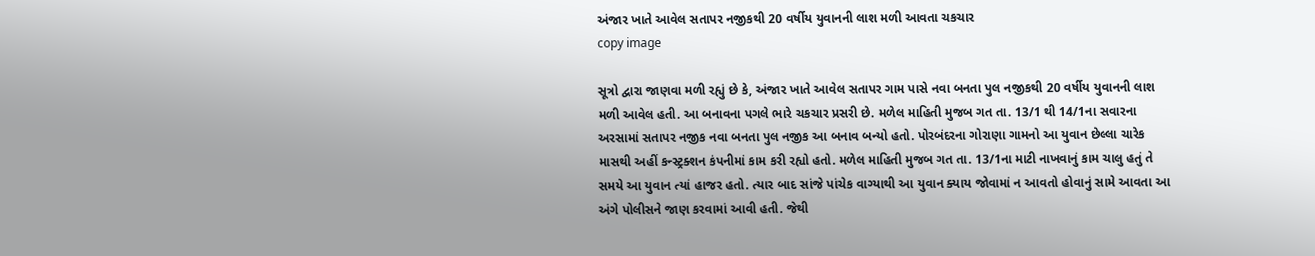અંજાર ખાતે આવેલ સતાપર નજીકથી 20 વર્ષીય યુવાનની લાશ મળી આવતા ચકચાર
copy image

સૂત્રો દ્વારા જાણવા મળી રહ્યું છે કે, અંજાર ખાતે આવેલ સતાપર ગામ પાસે નવા બનતા પુલ નજીકથી 20 વર્ષીય યુવાનની લાશ મળી આવેલ હતી. આ બનાવના પગલે ભારે ચકચાર પ્રસરી છે. મળેલ માહિતી મુજબ ગત તા. 13/1 થી 14/1ના સવારના અરસામાં સતાપર નજીક નવા બનતા પુલ નજીક આ બનાવ બન્યો હતો. પોરબંદરના ગોરાણા ગામનો આ યુવાન છેલ્લા ચારેક માસથી અહીં કન્સ્ટ્રક્શન કંપનીમાં કામ કરી રહ્યો હતો. મળેલ માહિતી મુજબ ગત તા. 13/1ના માટી નાખવાનું કામ ચાલુ હતું તે સમયે આ યુવાન ત્યાં હાજર હતો. ત્યાર બાદ સાંજે પાંચેક વાગ્યાથી આ યુવાન ક્યાય જોવામાં ન આવતો હોવાનું સામે આવતા આ અંગે પોલીસને જાણ કરવામાં આવી હતી. જેથી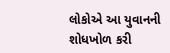લોકોએ આ યુવાનની શોધખોળ કરી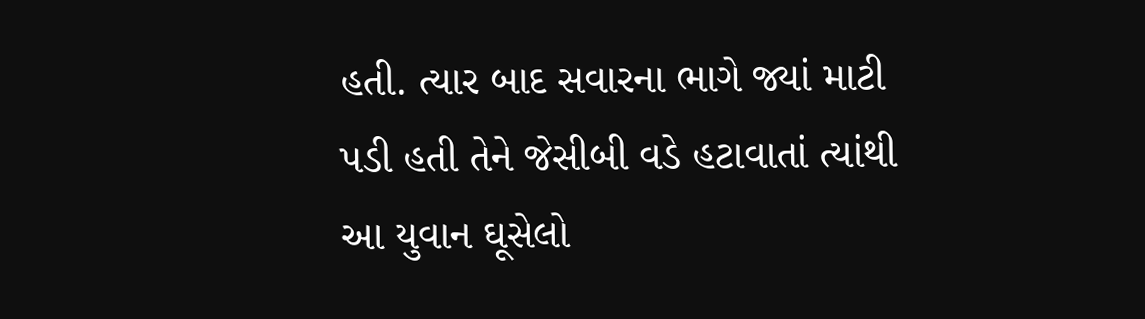હતી. ત્યાર બાદ સવારના ભાગે જ્યાં માટી પડી હતી તેને જેસીબી વડે હટાવાતાં ત્યાંથી આ યુવાન ઘૂસેલો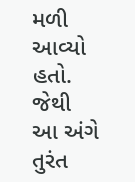મળી આવ્યો હતો. જેથી આ અંગે તુરંત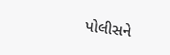પોલીસને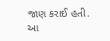જાણ કરાઈ હતી. આ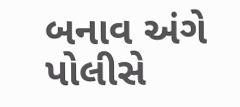બનાવ અંગે પોલીસે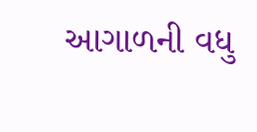આગાળની વધુ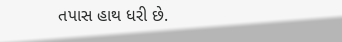તપાસ હાથ ધરી છે.